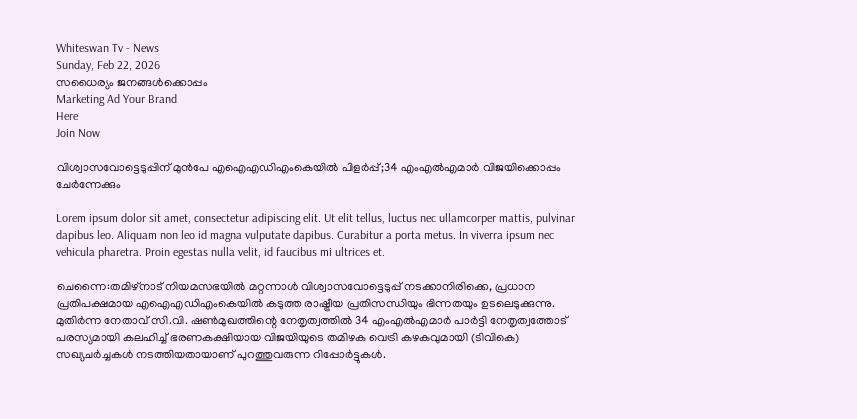Whiteswan Tv - News
Sunday, Feb 22, 2026
സധൈര്യം ജനങ്ങൾക്കൊപ്പം
Marketing Ad Your Brand
Here
Join Now

വിശ്വാസവോട്ടെടുപ്പിന് മുൻപേ എഐഎഡിഎംകെയിൽ പിളർപ്പ്;34 എംഎൽഎമാർ വിജയിക്കൊപ്പം ചേർന്നേക്കും

Lorem ipsum dolor sit amet, consectetur adipiscing elit. Ut elit tellus, luctus nec ullamcorper mattis, pulvinar dapibus leo. Aliquam non leo id magna vulputate dapibus. Curabitur a porta metus. In viverra ipsum nec vehicula pharetra. Proin egestas nulla velit, id faucibus mi ultrices et.

ചെന്നൈ:തമിഴ്‌നാട് നിയമസഭയിൽ മറ്റന്നാൾ വിശ്വാസവോട്ടെടുപ്പ് നടക്കാനിരിക്കെ, പ്രധാന പ്രതിപക്ഷമായ എഐഎഡിഎംകെയിൽ കടുത്ത രാഷ്ട്രീയ പ്രതിസന്ധിയും ഭിന്നതയും ഉടലെടുക്കുന്നു. മുതിർന്ന നേതാവ് സി.വി. ഷൺമുഖത്തിന്റെ നേതൃത്വത്തിൽ 34 എംഎൽഎമാർ പാർട്ടി നേതൃത്വത്തോട് പരസ്യമായി കലഹിച്ച് ഭരണകക്ഷിയായ വിജയിയുടെ തമിഴക വെട്രി കഴകവുമായി (ടിവികെ) സഖ്യചർച്ചകൾ നടത്തിയതായാണ് പുറത്തുവരുന്ന റിപ്പോർട്ടുകൾ.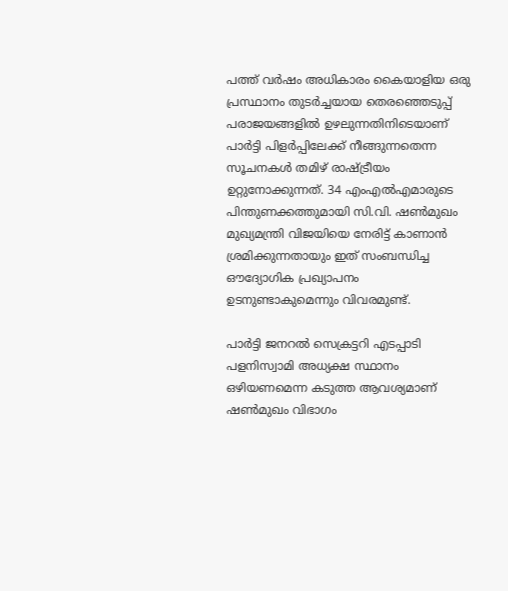പത്ത് വർഷം അധികാരം കൈയാളിയ ഒരു പ്രസ്ഥാനം തുടർച്ചയായ തെരഞ്ഞെടുപ്പ് പരാജയങ്ങളിൽ ഉഴലുന്നതിനിടെയാണ് പാർട്ടി പിളർപ്പിലേക്ക് നീങ്ങുന്നതെന്ന സൂചനകൾ തമിഴ് രാഷ്ട്രീയം ഉറ്റുനോക്കുന്നത്. 34 എംഎൽഎമാരുടെ പിന്തുണക്കത്തുമായി സി.വി. ഷൺമുഖം മുഖ്യമന്ത്രി വിജയിയെ നേരിട്ട് കാണാൻ ശ്രമിക്കുന്നതായും ഇത് സംബന്ധിച്ച ഔദ്യോഗിക പ്രഖ്യാപനം ഉടനുണ്ടാകുമെന്നും വിവരമുണ്ട്.

പാർട്ടി ജനറൽ സെക്രട്ടറി എടപ്പാടി പളനിസ്വാമി അധ്യക്ഷ സ്ഥാനം ഒഴിയണമെന്ന കടുത്ത ആവശ്യമാണ് ഷൺമുഖം വിഭാഗം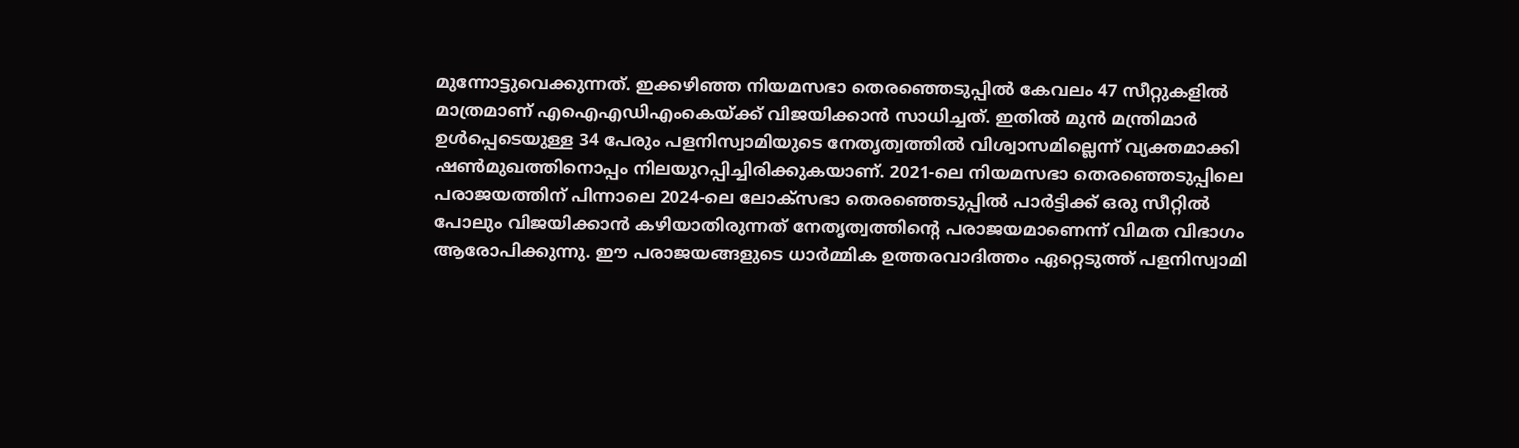മുന്നോട്ടുവെക്കുന്നത്. ഇക്കഴിഞ്ഞ നിയമസഭാ തെരഞ്ഞെടുപ്പിൽ കേവലം 47 സീറ്റുകളിൽ മാത്രമാണ് എഐഎഡിഎംകെയ്ക്ക് വിജയിക്കാൻ സാധിച്ചത്. ഇതിൽ മുൻ മന്ത്രിമാർ ഉൾപ്പെടെയുള്ള 34 പേരും പളനിസ്വാമിയുടെ നേതൃത്വത്തിൽ വിശ്വാസമില്ലെന്ന് വ്യക്തമാക്കി ഷൺമുഖത്തിനൊപ്പം നിലയുറപ്പിച്ചിരിക്കുകയാണ്. 2021-ലെ നിയമസഭാ തെരഞ്ഞെടുപ്പിലെ പരാജയത്തിന് പിന്നാലെ 2024-ലെ ലോക്സഭാ തെരഞ്ഞെടുപ്പിൽ പാർട്ടിക്ക് ഒരു സീറ്റിൽ പോലും വിജയിക്കാൻ കഴിയാതിരുന്നത് നേതൃത്വത്തിന്റെ പരാജയമാണെന്ന് വിമത വിഭാഗം ആരോപിക്കുന്നു. ഈ പരാജയങ്ങളുടെ ധാർമ്മിക ഉത്തരവാദിത്തം ഏറ്റെടുത്ത് പളനിസ്വാമി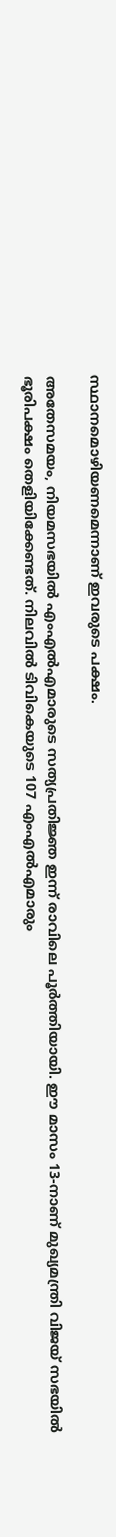സ്ഥാനമൊഴിയണമെന്നാണ് ഇവരുടെ പക്ഷം.

അതേസമയം, നിയമസഭയിൽ എംഎൽഎമാരുടെ സത്യപ്രതിജ്ഞ ഇന്ന് രാവിലെ പൂർത്തിയായി. ഈ മാസം 13-നാണ് മുഖ്യമന്ത്രി വിജയ് സഭയിൽ ഭൂരിപക്ഷം തെളിയിക്കേണ്ടത്. നിലവിൽ ടിവികെയുടെ 107 എംഎൽഎമാരും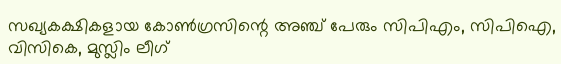സഖ്യകക്ഷികളായ കോൺഗ്രസിന്റെ അഞ്ച് പേരും സിപിഎം, സിപിഐ, വിസികെ, മുസ്ലിം ലീഗ്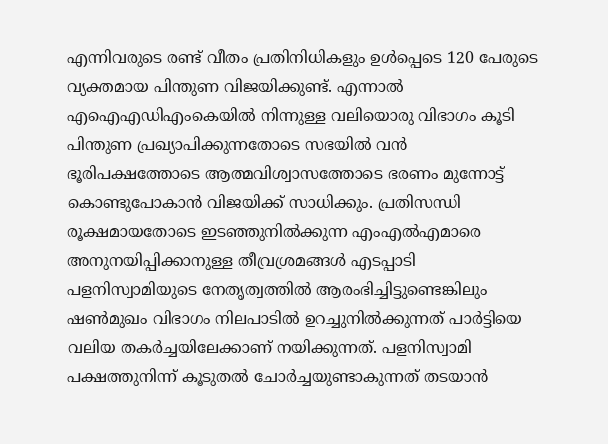എന്നിവരുടെ രണ്ട് വീതം പ്രതിനിധികളും ഉൾപ്പെടെ 120 പേരുടെ വ്യക്തമായ പിന്തുണ വിജയിക്കുണ്ട്. എന്നാൽ എഐഎഡിഎംകെയിൽ നിന്നുള്ള വലിയൊരു വിഭാഗം കൂടി പിന്തുണ പ്രഖ്യാപിക്കുന്നതോടെ സഭയിൽ വൻ ഭൂരിപക്ഷത്തോടെ ആത്മവിശ്വാസത്തോടെ ഭരണം മുന്നോട്ട് കൊണ്ടുപോകാൻ വിജയിക്ക് സാധിക്കും. പ്രതിസന്ധി രൂക്ഷമായതോടെ ഇടഞ്ഞുനിൽക്കുന്ന എംഎൽഎമാരെ അനുനയിപ്പിക്കാനുള്ള തീവ്രശ്രമങ്ങൾ എടപ്പാടി പളനിസ്വാമിയുടെ നേതൃത്വത്തിൽ ആരംഭിച്ചിട്ടുണ്ടെങ്കിലും ഷൺമുഖം വിഭാഗം നിലപാടിൽ ഉറച്ചുനിൽക്കുന്നത് പാർട്ടിയെ വലിയ തകർച്ചയിലേക്കാണ് നയിക്കുന്നത്. പളനിസ്വാമി പക്ഷത്തുനിന്ന് കൂടുതൽ ചോർച്ചയുണ്ടാകുന്നത് തടയാൻ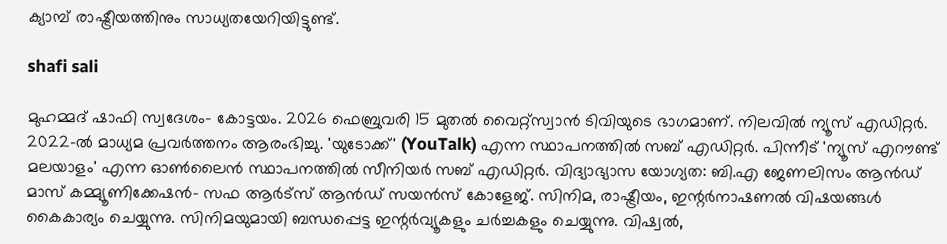ക്യാമ്പ് രാഷ്ട്രീയത്തിനും സാധ്യതയേറിയിട്ടുണ്ട്.

shafi sali

മുഹമ്മദ് ഷാഫി സ്വദേശം- കോട്ടയം. 2026 ഫെബ്രുവരി 15 മുതൽ വൈറ്റ്‌സ്വാൻ ടിവിയുടെ ഭാഗമാണ്. നിലവിൽ ന്യൂസ് എഡിറ്റർ. 2022-ൽ മാധ്യമ പ്രവർത്തനം ആരംഭിച്ചു. 'യുടോക്ക്' (YouTalk) എന്ന സ്ഥാപനത്തിൽ സബ് എഡിറ്റർ. പിന്നീട് 'ന്യൂസ് എറൗണ്ട് മലയാളം' എന്ന ഓൺലൈൻ സ്ഥാപനത്തിൽ സീനിയർ സബ് എഡിറ്റർ. വിദ്യാഭ്യാസ യോഗ്യത: ബി.എ ജേണലിസം ആൻഡ് മാസ് കമ്മ്യൂണിക്കേഷൻ- സഫ ആർട്‌സ് ആൻഡ് സയൻസ് കോളേജ്. സിനിമ, രാഷ്ട്രീയം, ഇന്റർനാഷണൽ വിഷയങ്ങൾ കൈകാര്യം ചെയ്യുന്നു. സിനിമയുമായി ബന്ധപ്പെട്ട ഇന്റർവ്യൂകളും ചർച്ചകളും ചെയ്യുന്നു. വിഷ്വൽ,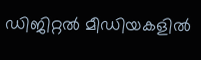ഡിജിറ്റൽ മീഡിയകളിൽ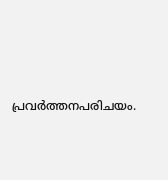പ്രവർത്തനപരിചയം.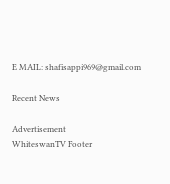E MAIL: shafisappi969@gmail.com

Recent News

Advertisement
WhiteswanTV Footer